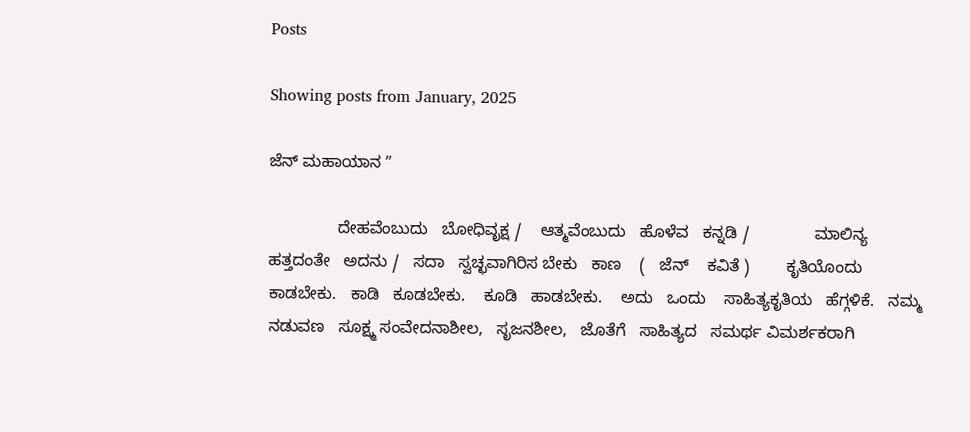Posts

Showing posts from January, 2025

ಜೆನ್ ಮಹಾಯಾನ ʼʼ

               ದೇಹವೆಂಬುದು   ಬೋಧಿವೃಕ್ಷ /    ಆತ್ಮವೆಂಬುದು   ಹೊಳೆವ   ಕನ್ನಡಿ /              ಮಾಲಿನ್ಯ   ಹತ್ತದಂತೇ   ಅದನು /   ಸದಾ   ಸ್ವಚ್ಛವಾಗಿರಿಸ ಬೇಕು   ಕಾಣ    (   ಜೆನ್ ‌   ಕವಿತೆ )        ಕೃತಿಯೊಂದು   ಕಾಡಬೇಕು.   ಕಾಡಿ   ಕೂಡಬೇಕು.    ಕೂಡಿ   ಹಾಡಬೇಕು.    ಅದು   ಒಂದು    ಸಾಹಿತ್ಯಕೃತಿಯ   ಹೆಗ್ಗಳಿಕೆ.   ನಮ್ಮ ನಡುವಣ   ಸೂಕ್ಷ್ಮ ಸಂವೇದನಾಶೀಲ,   ಸೃಜನಶೀಲ,   ಜೊತೆಗೆ   ಸಾಹಿತ್ಯದ   ಸಮರ್ಥ ವಿಮರ್ಶಕರಾಗಿ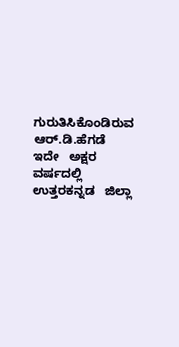ಗುರುತಿಸಿಕೊಂಡಿರುವ    ಆರ್.ಡಿ.ಹೆಗಡೆ   ಇದೇ   ಅಕ್ಷರ ವರ್ಷದಲ್ಲಿ   ಉತ್ತರಕನ್ನಡ   ಜಿಲ್ಲಾ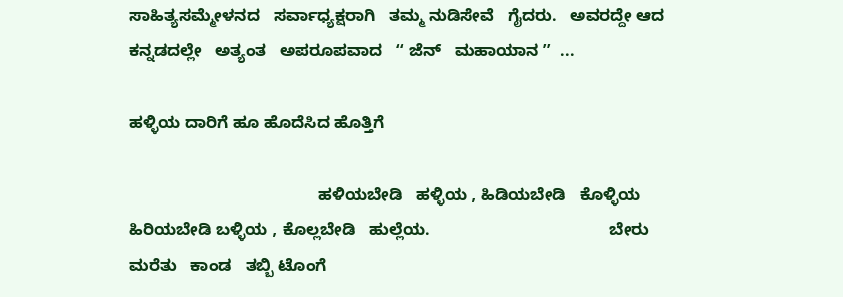ಸಾಹಿತ್ಯಸಮ್ಮೇಳನದ   ಸರ್ವಾಧ್ಯಕ್ಷರಾಗಿ   ತಮ್ಮ ನುಡಿಸೇವೆ   ಗೈದರು.   ಅವರದ್ದೇ ಆದ     ಕನ್ನಡದಲ್ಲೇ   ಅತ್ಯಂತ   ಅಪರೂಪವಾದ   ʻʻ ಜೆನ್‌   ಮಹಾಯಾನ ʼʼ  ...

ಹಳ್ಳಿಯ ದಾರಿಗೆ ಹೂ ಹೊದೆಸಿದ ಹೊತ್ತಿಗೆ

                                         ಹಳಿಯಬೇಡಿ   ಹಳ್ಳಿಯ , ಹಿಡಿಯಬೇಡಿ   ಕೊಳ್ಳಿಯ                                       ಹಿರಿಯಬೇಡಿ ಬಳ್ಳಿಯ , ಕೊಲ್ಲಬೇಡಿ   ಹುಲ್ಲೆಯ.                                       ಬೇರು ಮರೆತು   ಕಾಂಡ   ತಬ್ಬಿ ಟೊಂಗೆ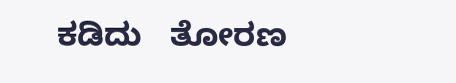ಕಡಿದು   ತೋರಣ